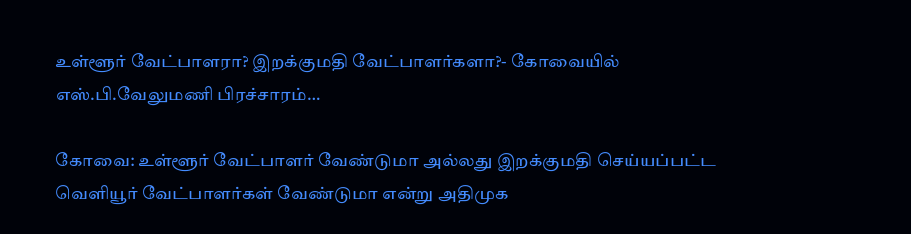உள்ளூர் வேட்பாளரா? இறக்குமதி வேட்பாளர்களா?- கோவையில் எஸ்.பி.வேலுமணி பிரச்சாரம்…

கோவை: உள்ளூர் வேட்பாளர் வேண்டுமா அல்லது இறக்குமதி செய்யப்பட்ட வெளியூர் வேட்பாளர்கள் வேண்டுமா என்று அதிமுக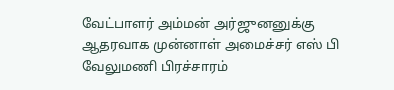வேட்பாளர் அம்மன் அர்ஜுனனுக்கு ஆதரவாக முன்னாள் அமைச்சர் எஸ் பி வேலுமணி பிரச்சாரம்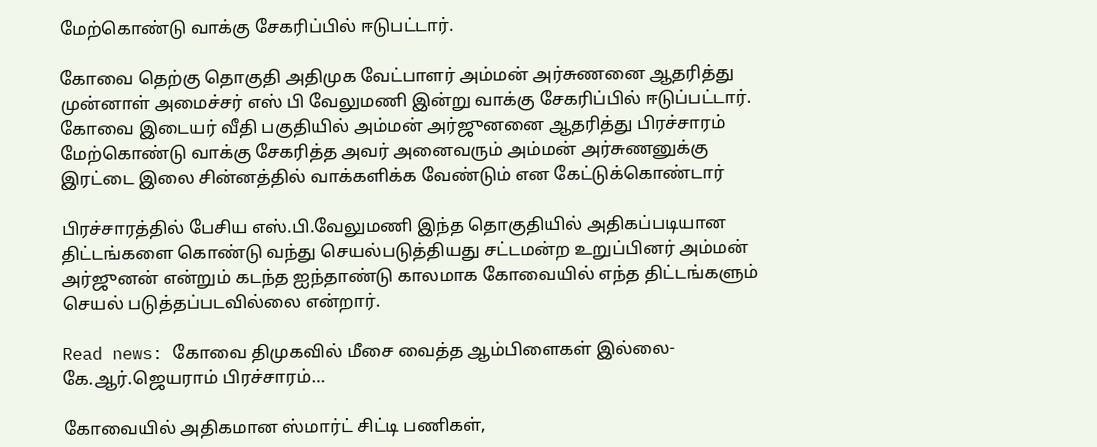மேற்கொண்டு வாக்கு சேகரிப்பில் ஈடுபட்டார்.

கோவை தெற்கு தொகுதி அதிமுக வேட்பாளர் அம்மன் அர்சுணனை ஆதரித்து முன்னாள் அமைச்சர் எஸ் பி வேலுமணி இன்று வாக்கு சேகரிப்பில் ஈடுப்பட்டார். கோவை இடையர் வீதி பகுதியில் அம்மன் அர்ஜுனனை ஆதரித்து பிரச்சாரம் மேற்கொண்டு வாக்கு சேகரித்த அவர் அனைவரும் அம்மன் அர்சுணனுக்கு இரட்டை இலை சின்னத்தில் வாக்களிக்க வேண்டும் என கேட்டுக்கொண்டார்

பிரச்சாரத்தில் பேசிய எஸ்.பி.வேலுமணி இந்த தொகுதியில் அதிகப்படியான திட்டங்களை கொண்டு வந்து செயல்படுத்தியது சட்டமன்ற உறுப்பினர் அம்மன் அர்ஜுனன் என்றும் கடந்த ஐந்தாண்டு காலமாக கோவையில் எந்த திட்டங்களும் செயல் படுத்தப்படவில்லை என்றார்.

Read news: கோவை திமுகவில் மீசை வைத்த ஆம்பிளைகள் இல்லை- கே.ஆர்.ஜெயராம் பிரச்சாரம்…

கோவையில் அதிகமான ஸ்மார்ட் சிட்டி பணிகள்,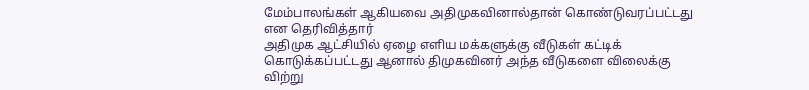மேம்பாலங்கள் ஆகியவை அதிமுகவினால்தான் கொண்டுவரப்பட்டது என தெரிவித்தார்
அதிமுக ஆட்சியில் ஏழை எளிய மக்களுக்கு வீடுகள் கட்டிக் கொடுக்கப்பட்டது ஆனால் திமுகவினர் அந்த வீடுகளை விலைக்கு விற்று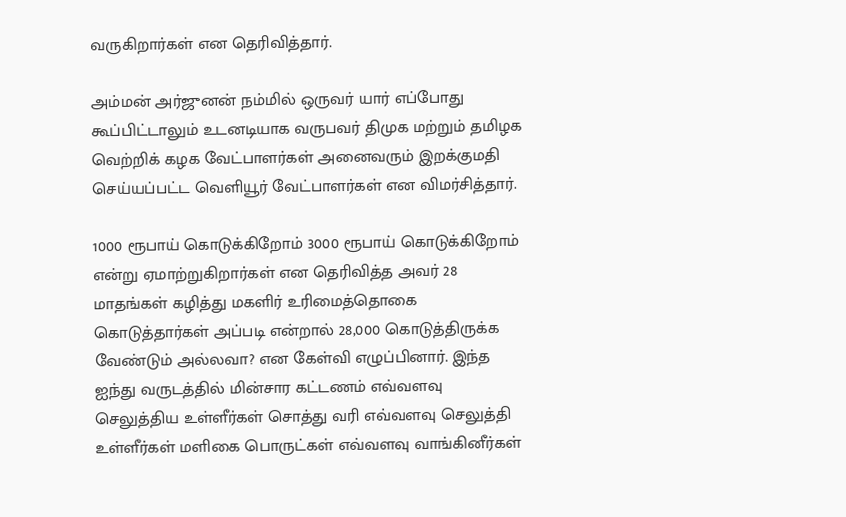வருகிறார்கள் என தெரிவித்தார்.

அம்மன் அர்ஜுனன் நம்மில் ஒருவர் யார் எப்போது கூப்பிட்டாலும் உடனடியாக வருபவர் திமுக மற்றும் தமிழக வெற்றிக் கழக வேட்பாளர்கள் அனைவரும் இறக்குமதி செய்யப்பட்ட வெளியூர் வேட்பாளர்கள் என விமர்சித்தார்.

1000 ரூபாய் கொடுக்கிறோம் 3000 ரூபாய் கொடுக்கிறோம் என்று ஏமாற்றுகிறார்கள் என தெரிவித்த அவர் 28 மாதங்கள் கழித்து மகளிர் உரிமைத்தொகை கொடுத்தார்கள் அப்படி என்றால் 28,000 கொடுத்திருக்க வேண்டும் அல்லவா? என கேள்வி எழுப்பினார். இந்த ஐந்து வருடத்தில் மின்சார கட்டணம் எவ்வளவு செலுத்திய உள்ளீர்கள் சொத்து வரி எவ்வளவு செலுத்தி உள்ளீர்கள் மளிகை பொருட்கள் எவ்வளவு வாங்கினீர்கள்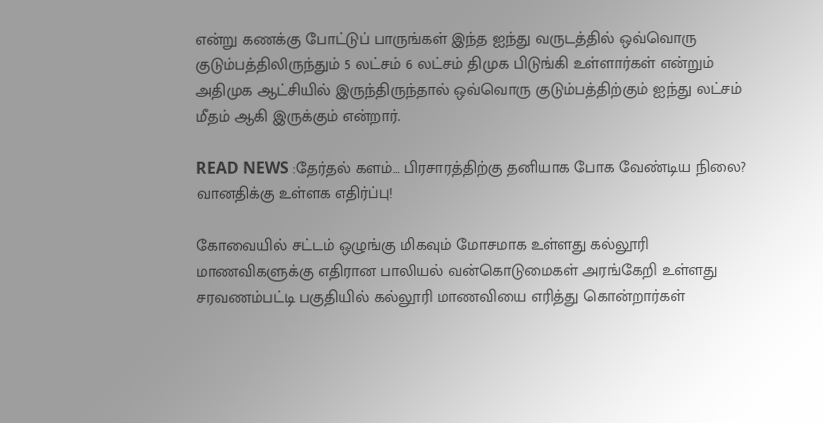என்று கணக்கு போட்டுப் பாருங்கள் இந்த ஐந்து வருடத்தில் ஒவ்வொரு குடும்பத்திலிருந்தும் 5 லட்சம் 6 லட்சம் திமுக பிடுங்கி உள்ளார்கள் என்றும் அதிமுக ஆட்சியில் இருந்திருந்தால் ஒவ்வொரு குடும்பத்திற்கும் ஐந்து லட்சம் மீதம் ஆகி இருக்கும் என்றார்.

READ NEWS :தேர்தல் களம்… பிரசாரத்திற்கு தனியாக போக வேண்டிய நிலை? வானதிக்கு உள்ளக எதிர்ப்பு!

கோவையில் சட்டம் ஒழுங்கு மிகவும் மோசமாக உள்ளது கல்லூரி மாணவிகளுக்கு எதிரான பாலியல் வன்கொடுமைகள் அரங்கேறி உள்ளது
சரவணம்பட்டி பகுதியில் கல்லூரி மாணவியை எரித்து கொன்றார்கள்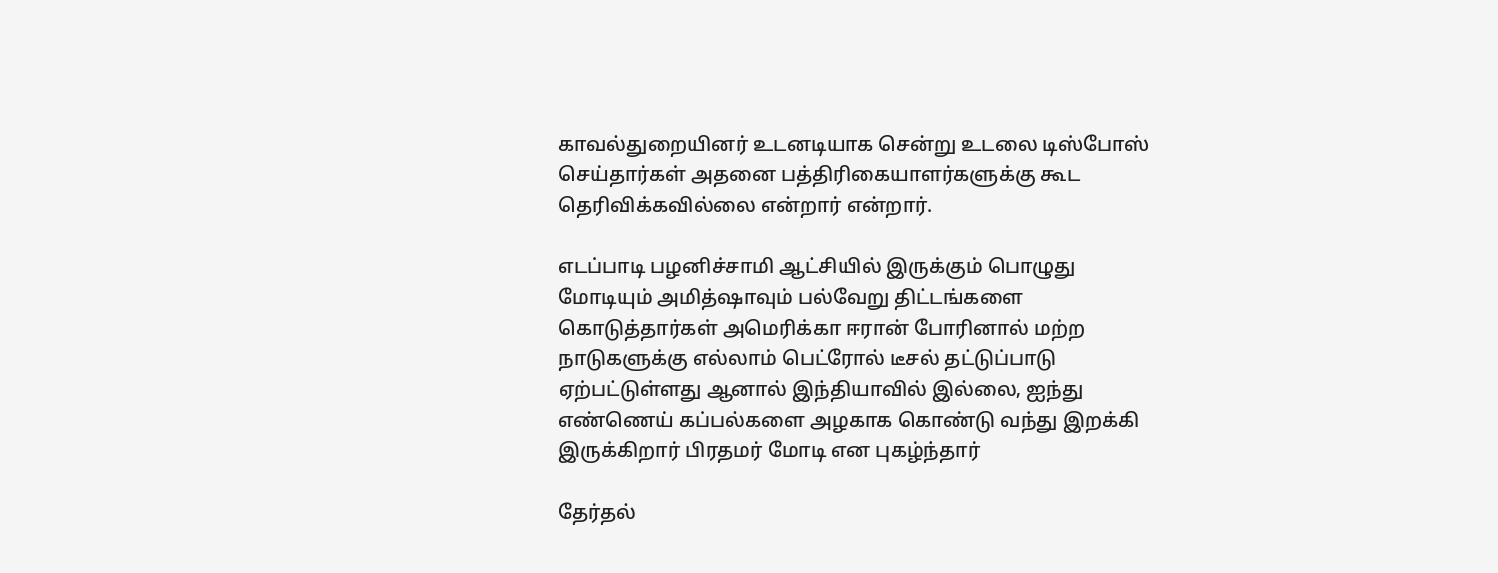காவல்துறையினர் உடனடியாக சென்று உடலை டிஸ்போஸ் செய்தார்கள் அதனை பத்திரிகையாளர்களுக்கு கூட தெரிவிக்கவில்லை என்றார் என்றார்.

எடப்பாடி பழனிச்சாமி ஆட்சியில் இருக்கும் பொழுது மோடியும் அமித்ஷாவும் பல்வேறு திட்டங்களை கொடுத்தார்கள் அமெரிக்கா ஈரான் போரினால் மற்ற நாடுகளுக்கு எல்லாம் பெட்ரோல் டீசல் தட்டுப்பாடு ஏற்பட்டுள்ளது ஆனால் இந்தியாவில் இல்லை, ஐந்து எண்ணெய் கப்பல்களை அழகாக கொண்டு வந்து இறக்கி இருக்கிறார் பிரதமர் மோடி என புகழ்ந்தார்

தேர்தல்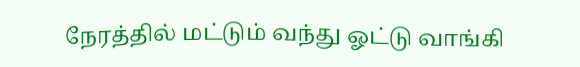நேரத்தில் மட்டும் வந்து ஓட்டு வாங்கி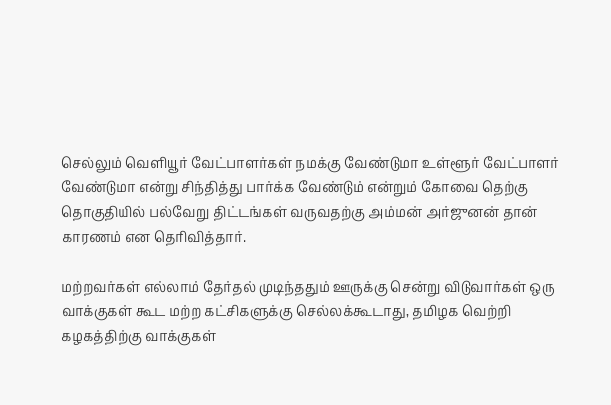செல்லும் வெளியூர் வேட்பாளர்கள் நமக்கு வேண்டுமா உள்ளூர் வேட்பாளர் வேண்டுமா என்று சிந்தித்து பார்க்க வேண்டும் என்றும் கோவை தெற்கு தொகுதியில் பல்வேறு திட்டங்கள் வருவதற்கு அம்மன் அர்ஜுனன் தான் காரணம் என தெரிவித்தார்.

மற்றவர்கள் எல்லாம் தேர்தல் முடிந்ததும் ஊருக்கு சென்று விடுவார்கள் ஒரு வாக்குகள் கூட மற்ற கட்சிகளுக்கு செல்லக்கூடாது, தமிழக வெற்றி கழகத்திற்கு வாக்குகள்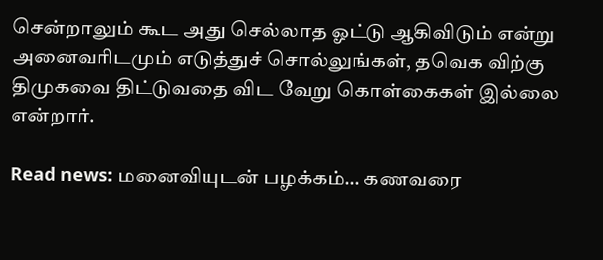சென்றாலும் கூட அது செல்லாத ஓட்டு ஆகிவிடும் என்று அனைவரிடமும் எடுத்துச் சொல்லுங்கள், தவெக விற்கு திமுகவை திட்டுவதை விட வேறு கொள்கைகள் இல்லை என்றார்.

Read news: மனைவியுடன் பழக்கம்… கணவரை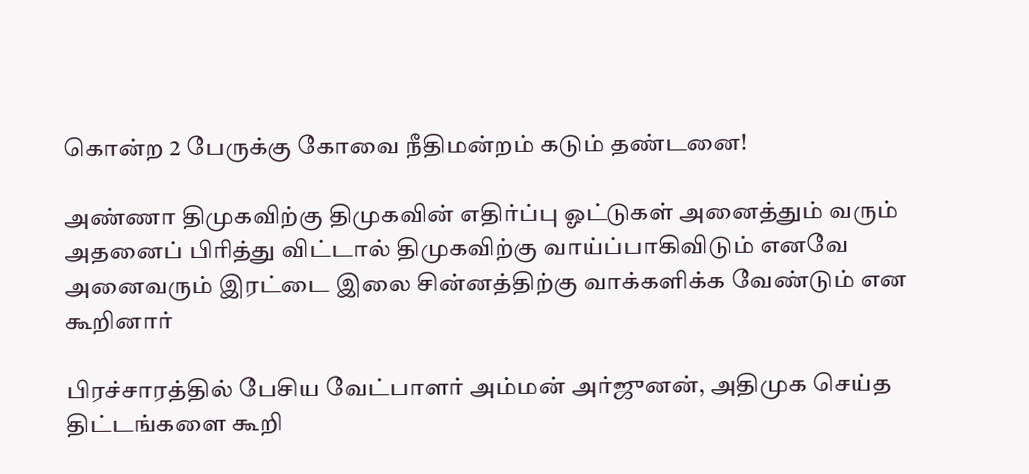கொன்ற 2 பேருக்கு கோவை நீதிமன்றம் கடும் தண்டனை!

அண்ணா திமுகவிற்கு திமுகவின் எதிர்ப்பு ஓட்டுகள் அனைத்தும் வரும் அதனைப் பிரித்து விட்டால் திமுகவிற்கு வாய்ப்பாகிவிடும் எனவே அனைவரும் இரட்டை இலை சின்னத்திற்கு வாக்களிக்க வேண்டும் என கூறினார்

பிரச்சாரத்தில் பேசிய வேட்பாளர் அம்மன் அர்ஜுனன், அதிமுக செய்த திட்டங்களை கூறி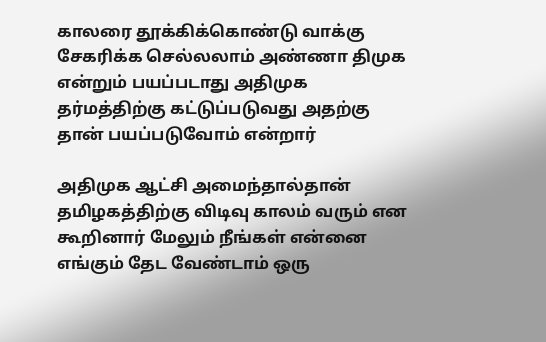காலரை தூக்கிக்கொண்டு வாக்கு சேகரிக்க செல்லலாம் அண்ணா திமுக என்றும் பயப்படாது அதிமுக தர்மத்திற்கு கட்டுப்படுவது அதற்கு தான் பயப்படுவோம் என்றார்

அதிமுக ஆட்சி அமைந்தால்தான் தமிழகத்திற்கு விடிவு காலம் வரும் என கூறினார் மேலும் நீங்கள் என்னை எங்கும் தேட வேண்டாம் ஒரு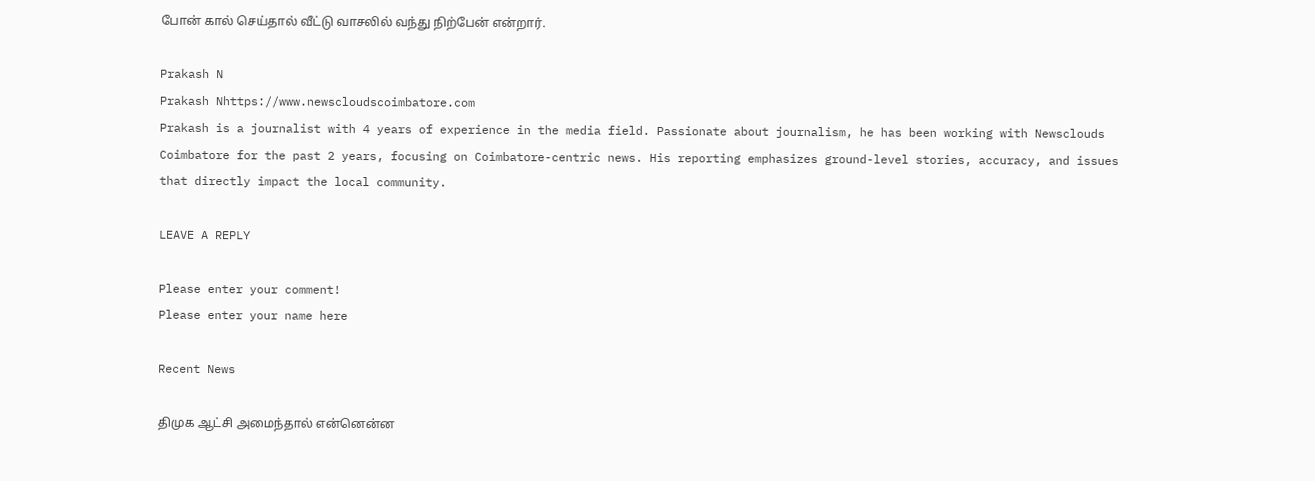போன் கால் செய்தால் வீட்டு வாசலில் வந்து நிற்பேன் என்றார்.

Prakash N
Prakash Nhttps://www.newscloudscoimbatore.com
Prakash is a journalist with 4 years of experience in the media field. Passionate about journalism, he has been working with Newsclouds Coimbatore for the past 2 years, focusing on Coimbatore-centric news. His reporting emphasizes ground-level stories, accuracy, and issues that directly impact the local community.

LEAVE A REPLY

Please enter your comment!
Please enter your name here

Recent News

திமுக ஆட்சி அமைந்தால் என்னென்ன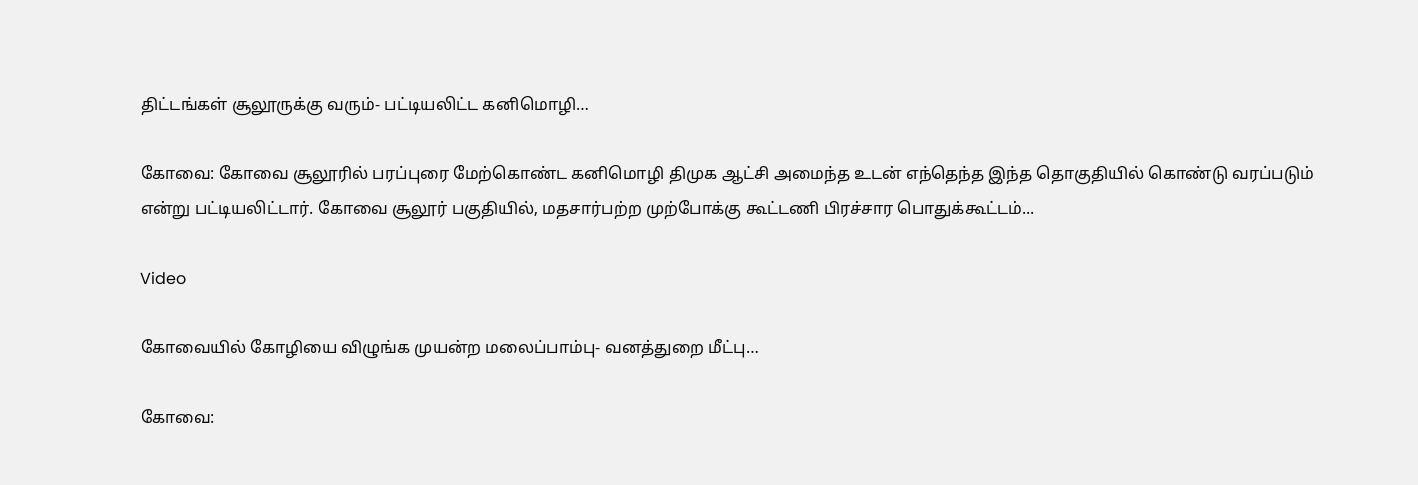திட்டங்கள் சூலூருக்கு வரும்- பட்டியலிட்ட கனிமொழி…

கோவை: கோவை சூலூரில் பரப்புரை மேற்கொண்ட கனிமொழி திமுக ஆட்சி அமைந்த உடன் எந்தெந்த இந்த தொகுதியில் கொண்டு வரப்படும் என்று பட்டியலிட்டார். கோவை சூலூர் பகுதியில், மதசார்பற்ற முற்போக்கு கூட்டணி பிரச்சார பொதுக்கூட்டம்...

Video

கோவையில் கோழியை விழுங்க முயன்ற மலைப்பாம்பு- வனத்துறை மீட்பு…

கோவை: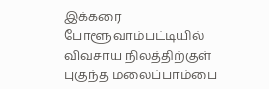இக்கரை போளூவாம்பட்டியில் விவசாய நிலத்திற்குள் புகுந்த மலைப்பாம்பை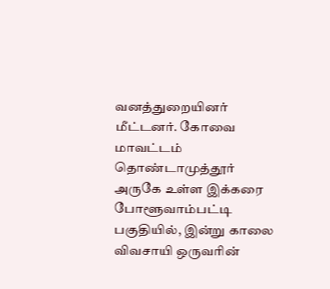வனத்துறையினர் மீட்டனர். கோவை மாவட்டம் தொண்டாமுத்தூர் அருகே உள்ள இக்கரை போளூவாம்பட்டி பகுதியில், இன்று காலை விவசாயி ஒருவரின்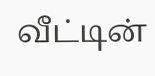வீட்டின்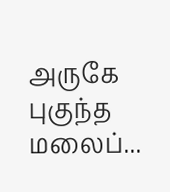அருகே புகுந்த மலைப்...